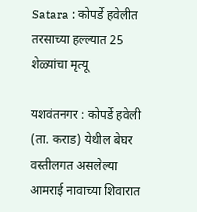Satara : कोपर्डे हवेलीत तरसाच्या हल्ल्यात 25 शेळ्यांचा मृत्यू

यशवंतनगर : कोपर्डे हवेली (ता. कराड) येथील बेघर वस्तीलगत असलेल्या आमराई नावाच्या शिवारात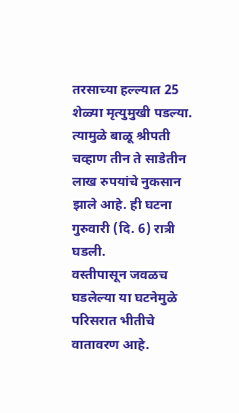तरसाच्या हल्ल्यात 25 शेळ्या मृत्युमुखी पडल्या. त्यामुळे बाळू श्रीपती चव्हाण तीन ते साडेतीन लाख रुपयांचे नुकसान झाले आहे. ही घटना गुरुवारी (दि. 6) रात्री घडली.
वस्तीपासून जवळच घडलेल्या या घटनेमुळे परिसरात भीतीचे वातावरण आहे.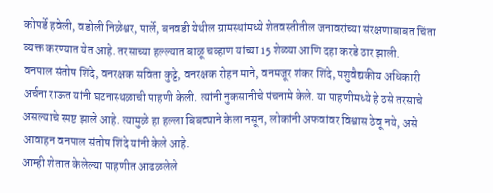कोपर्डे हवेली, वडोली निळेश्वर, पार्ले, बनवडी येथील ग्रामस्थांमध्ये शेतवस्तीतील जनावरांच्या संरक्षणाबाबत चिंता व्यक्त करण्यात येत आहे. तरसाच्या हल्ल्यात बाळू चव्हाण यांच्या 15 शेळ्या आणि दहा करडे ठार झाली.
वनपाल संतोष शिंदे, वनरक्षक सविता कुट्टे, वनरक्षक रोहन माने, वनमजूर शंकर शिंदे, पशुवैद्यकीय अधिकारी अर्चना राऊत यांनी घटनास्थळाची पाहणी केली. त्यांनी नुकसानीचे पंचनामे केले. या पाहणीमध्ये हे ठसे तरसाचे असल्याचे स्पष्ट झाले आहे. त्यामुळे हा हल्ला बिबट्याने केला नसून, लोकांनी अफवांवर विश्वास ठेवू नये, असे आवाहन वनपाल संतोष शिंदे यांनी केले आहे.
आम्ही शेतात केलेल्या पाहणीत आढळलेले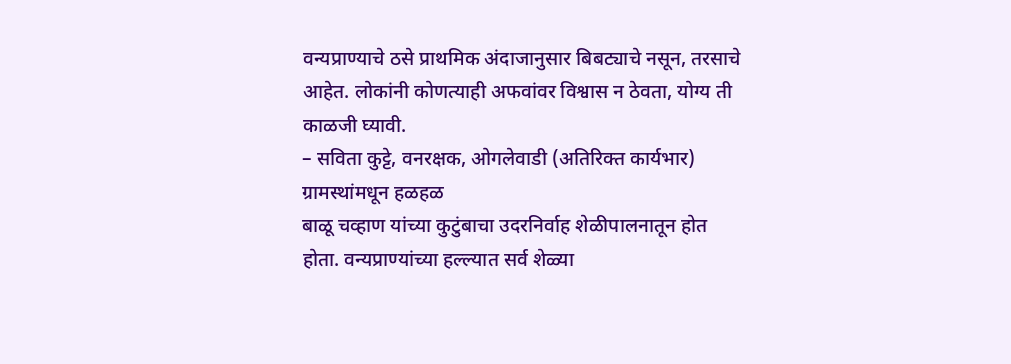वन्यप्राण्याचे ठसे प्राथमिक अंदाजानुसार बिबट्याचे नसून, तरसाचे आहेत. लोकांनी कोणत्याही अफवांवर विश्वास न ठेवता, योग्य ती काळजी घ्यावी.
– सविता कुट्टे, वनरक्षक, ओगलेवाडी (अतिरिक्त कार्यभार)
ग्रामस्थांमधून हळहळ
बाळू चव्हाण यांच्या कुटुंबाचा उदरनिर्वाह शेळीपालनातून होत होता. वन्यप्राण्यांच्या हल्ल्यात सर्व शेळ्या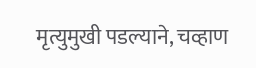मृत्युमुखी पडल्याने, चव्हाण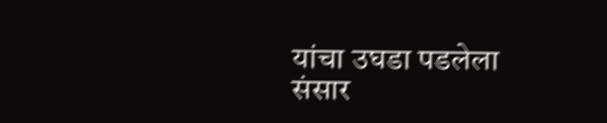यांचा उघडा पडलेला संसार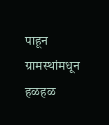पाहून ग्रामस्थांमधून हळहळ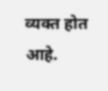व्यक्त होत आहे.